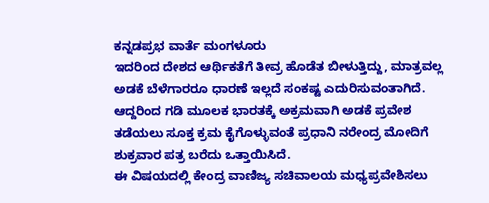ಕನ್ನಡಪ್ರಭ ವಾರ್ತೆ ಮಂಗಳೂರು
ಇದರಿಂದ ದೇಶದ ಆರ್ಥಿಕತೆಗೆ ತೀವ್ರ ಹೊಡೆತ ಬೀಳುತ್ತಿದ್ದು, ಮಾತ್ರವಲ್ಲ ಅಡಕೆ ಬೆಳೆಗಾರರೂ ಧಾರಣೆ ಇಲ್ಲದೆ ಸಂಕಷ್ಟ ಎದುರಿಸುವಂತಾಗಿದೆ. ಆದ್ದರಿಂದ ಗಡಿ ಮೂಲಕ ಭಾರತಕ್ಕೆ ಅಕ್ರಮವಾಗಿ ಅಡಕೆ ಪ್ರವೇಶ ತಡೆಯಲು ಸೂಕ್ತ ಕ್ರಮ ಕೈಗೊಳ್ಳುವಂತೆ ಪ್ರಧಾನಿ ನರೇಂದ್ರ ಮೋದಿಗೆ ಶುಕ್ರವಾರ ಪತ್ರ ಬರೆದು ಒತ್ತಾಯಿಸಿದೆ.
ಈ ವಿಷಯದಲ್ಲಿ ಕೇಂದ್ರ ವಾಣಿಜ್ಯ ಸಚಿವಾಲಯ ಮಧ್ಯಪ್ರವೇಶಿಸಲು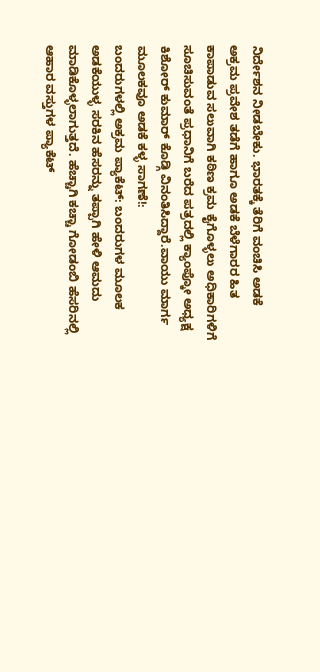ನಿರ್ದೇಶನ ನೀಡಬೇಕು. ಭಾರತಕ್ಕೆ ತೆರಿಗೆ ವಂಚಿಸಿ ಅಡಕೆ ಅಕ್ರಮ ಪ್ರವೇಶ ತಡೆಗೆ ಹಾಗೂ ಅಡಕೆ ಬೆಳೆಗಾರರ ಹಿತ ಕಾಪಾಡುವ ಸಲುವಾಗಿ ಕಠಿಣ ಕ್ರಮ ಕೈಗೊಳ್ಳಲು ಅಧಿಕಾರಿಗಳಿಗೆ ಸೂಚಿಸುವಂತೆ ಪ್ರಧಾನಿಗೆ ಬರೆದ ಪತ್ರದಲ್ಲಿ ಕ್ಯಾಂಪ್ಕೋ ಅಧ್ಯಕ್ಷ ಕಿಶೋರ್ ಕುಮಾರ್ ಕೊಡ್ಗಿ ವಿನಂತಿಸಿದ್ದಾರೆ.ವಾಯು ಮಾರ್ಗ ಮೂಲಕವೂ ಅಡಕೆ ಕಳ್ಳ ಸಾಗಣೆ!:
ಬಂದರುಗಳಲ್ಲಿ ಅಕ್ರಮ ಪ್ಯಾಕೆಟ್: ಬಂದರುಗಳ ಮೂಲಕ ಅಡಕೆಯುಳ್ಳ ಸರಕಿನ ಹೆಸರನ್ನು ತಪ್ಪಾಗಿ ಹೇಳಿ ಆಮದು ಮಾಡಿಕೊಳ್ಳಲಾಗುತ್ತದೆ. ಹೆಚ್ಚಾಗಿ ಕಚ್ಚಾ ಗೋಡಂಬಿ ಹೆಸರಿನಲ್ಲಿ ಆಹಾರ ವಸ್ತುಗಳ ಪ್ಯಾಕೆಟ್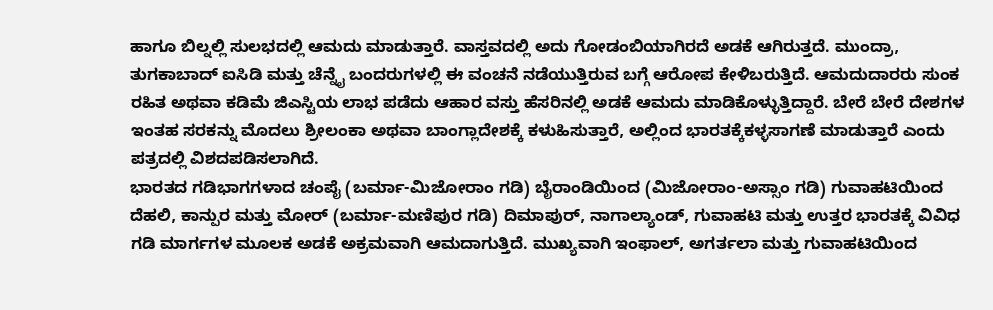ಹಾಗೂ ಬಿಲ್ನಲ್ಲಿ ಸುಲಭದಲ್ಲಿ ಆಮದು ಮಾಡುತ್ತಾರೆ. ವಾಸ್ತವದಲ್ಲಿ ಅದು ಗೋಡಂಬಿಯಾಗಿರದೆ ಅಡಕೆ ಆಗಿರುತ್ತದೆ. ಮುಂದ್ರಾ, ತುಗಕಾಬಾದ್ ಐಸಿಡಿ ಮತ್ತು ಚೆನ್ನೈ ಬಂದರುಗಳಲ್ಲಿ ಈ ವಂಚನೆ ನಡೆಯುತ್ತಿರುವ ಬಗ್ಗೆ ಆರೋಪ ಕೇಳಿಬರುತ್ತಿದೆ. ಆಮದುದಾರರು ಸುಂಕ ರಹಿತ ಅಥವಾ ಕಡಿಮೆ ಜಿಎಸ್ಟಿಯ ಲಾಭ ಪಡೆದು ಆಹಾರ ವಸ್ತು ಹೆಸರಿನಲ್ಲಿ ಅಡಕೆ ಆಮದು ಮಾಡಿಕೊಳ್ಳುತ್ತಿದ್ದಾರೆ. ಬೇರೆ ಬೇರೆ ದೇಶಗಳ ಇಂತಹ ಸರಕನ್ನು ಮೊದಲು ಶ್ರೀಲಂಕಾ ಅಥವಾ ಬಾಂಗ್ಲಾದೇಶಕ್ಕೆ ಕಳುಹಿಸುತ್ತಾರೆ, ಅಲ್ಲಿಂದ ಭಾರತಕ್ಕೆಕಳ್ಳಸಾಗಣೆ ಮಾಡುತ್ತಾರೆ ಎಂದು ಪತ್ರದಲ್ಲಿ ವಿಶದಪಡಿಸಲಾಗಿದೆ.
ಭಾರತದ ಗಡಿಭಾಗಗಳಾದ ಚಂಪೈ (ಬರ್ಮಾ-ಮಿಜೋರಾಂ ಗಡಿ) ಬೈರಾಂಡಿಯಿಂದ (ಮಿಜೋರಾಂ-ಅಸ್ಸಾಂ ಗಡಿ) ಗುವಾಹಟಿಯಿಂದ ದೆಹಲಿ, ಕಾನ್ಪುರ ಮತ್ತು ಮೋರ್ (ಬರ್ಮಾ-ಮಣಿಪುರ ಗಡಿ) ದಿಮಾಪುರ್, ನಾಗಾಲ್ಯಾಂಡ್, ಗುವಾಹಟಿ ಮತ್ತು ಉತ್ತರ ಭಾರತಕ್ಕೆ ವಿವಿಧ ಗಡಿ ಮಾರ್ಗಗಳ ಮೂಲಕ ಅಡಕೆ ಅಕ್ರಮವಾಗಿ ಆಮದಾಗುತ್ತಿದೆ. ಮುಖ್ಯವಾಗಿ ಇಂಫಾಲ್, ಅಗರ್ತಲಾ ಮತ್ತು ಗುವಾಹಟಿಯಿಂದ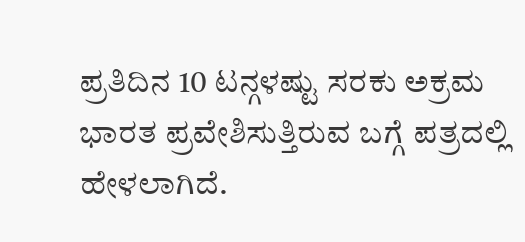ಪ್ರತಿದಿನ 10 ಟನ್ಗಳಷ್ಟು ಸರಕು ಅಕ್ರಮ ಭಾರತ ಪ್ರವೇಶಿಸುತ್ತಿರುವ ಬಗ್ಗೆ ಪತ್ರದಲ್ಲಿ ಹೇಳಲಾಗಿದೆ.